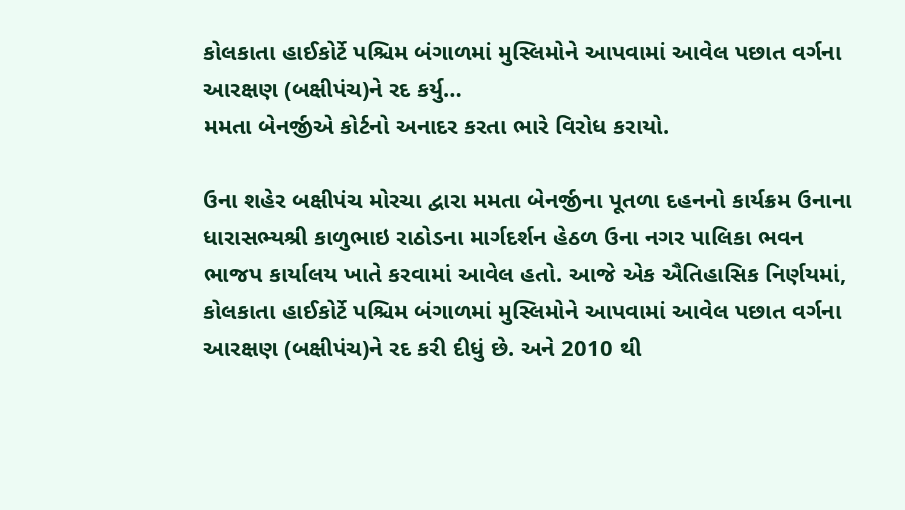કોલકાતા હાઈકોર્ટે પશ્ચિમ બંગાળમાં મુસ્લિમોને આપવામાં આવેલ પછાત વર્ગના આરક્ષણ (બક્ષીપંચ)ને રદ કર્યુ…
મમતા બેનર્જીએ કોર્ટનો અનાદર કરતા ભારે વિરોધ કરાયો.

ઉના શહેર બક્ષીપંચ મોરચા દ્વારા મમતા બેનર્જીના પૂતળા દહનનો કાર્યક્રમ ઉનાના ધારાસભ્યશ્રી કાળુભાઇ રાઠોડના માર્ગદર્શન હેઠળ ઉના નગર પાલિકા ભવન ભાજપ કાર્યાલય ખાતે કરવામાં આવેલ હતો. આજે એક ઐતિહાસિક નિર્ણયમાં, કોલકાતા હાઈકોર્ટે પશ્ચિમ બંગાળમાં મુસ્લિમોને આપવામાં આવેલ પછાત વર્ગના આરક્ષણ (બક્ષીપંચ)ને રદ કરી દીધું છે. અને 2010 થી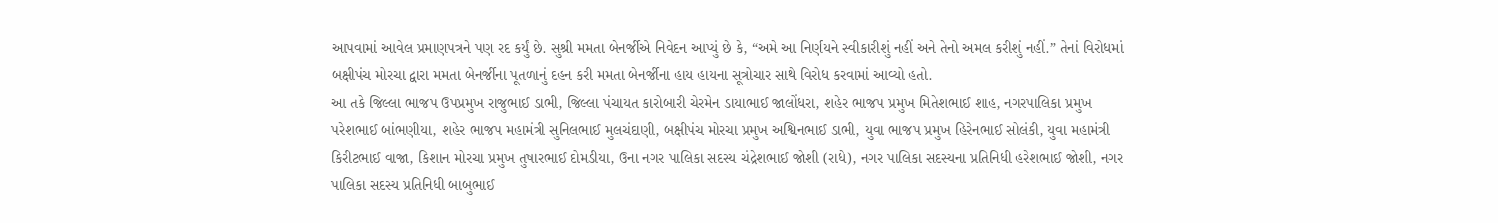આપવામાં આવેલ પ્રમાણપત્રને પણ રદ કર્યું છે. સુશ્રી મમતા બેનર્જીએ નિવેદન આપ્યું છે કે, “અમે આ નિર્ણયને સ્વીકારીશું નહીં અને તેનો અમલ કરીશું નહીં.” તેનાં વિરોધમાં બક્ષીપંચ મોરચા દ્વારા મમતા બેનર્જીના પૂતળાનું દહન કરી મમતા બેનર્જીના હાય હાયના સૂત્રોચાર સાથે વિરોધ કરવામાં આવ્યો હતો.
આ તકે જિલ્લા ભાજપ ઉપપ્રમુખ રાજુભાઈ ડાભી, જિલ્લા પંચાયત કારોબારી ચેરમેન ડાયાભાઈ જાલોંધરા, શહેર ભાજપ પ્રમુખ મિતેશભાઈ શાહ, નગરપાલિકા પ્રમુખ પરેશભાઈ બાંભણીયા, શહેર ભાજપ મહામંત્રી સુનિલભાઈ મુલચંદાણી, બક્ષીપંચ મોરચા પ્રમુખ અશ્વિનભાઈ ડાભી, યુવા ભાજપ પ્રમુખ હિરેનભાઈ સોલંકી, યુવા મહામંત્રી કિરીટભાઈ વાજા, કિશાન મોરચા પ્રમુખ તુષારભાઈ દોમડીયા, ઉના નગર પાલિકા સદસ્ય ચંદ્રેશભાઈ જોશી (રાધે), નગર પાલિકા સદસ્યના પ્રતિનિધી હરેશભાઈ જોશી, નગર પાલિકા સદસ્ય પ્રતિનિધી બાબુભાઈ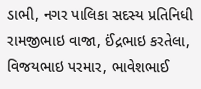ડાભી, નગર પાલિકા સદસ્ય પ્રતિનિધી રામજીભાઇ વાજા, ઈંદ્રભાઇ કરતેલા, વિજયભાઇ પરમાર, ભાવેશભાઈ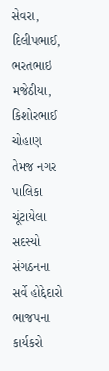સેવરા, દિલીપભાઈ, ભરતભાઇ મજેઠીયા, કિશોરભાઈ ચોહાણ તેમજ નગર પાલિકા ચૂંટાયેલા સદસ્યો સંગઠનના સર્વે હોદ્દેદારો ભાજપના કાર્યકરો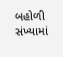બહોળી સંખ્યામાં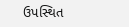ઉપસ્થિત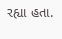રહ્યા હતા.